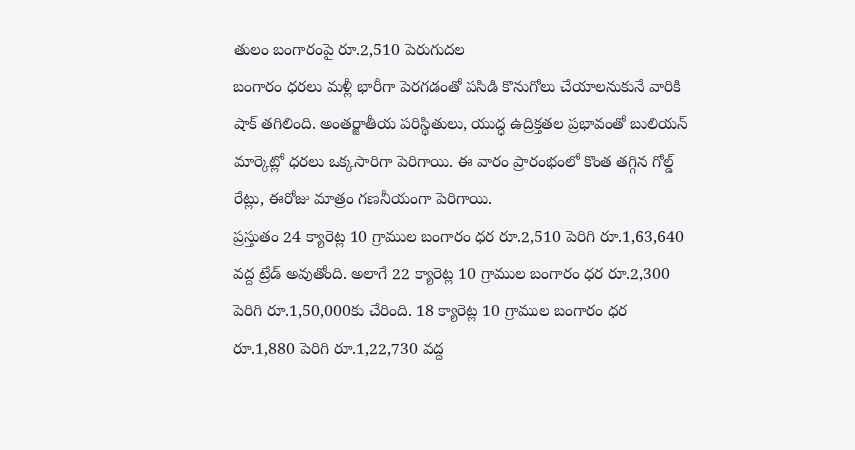తులం బంగారంపై రూ.2,510 పెరుగుదల
బంగారం ధరలు మళ్లీ భారీగా పెరగడంతో పసిడి కొనుగోలు చేయాలనుకునే వారికి షాక్ తగిలింది. అంతర్జాతీయ పరిస్థితులు, యుద్ధ ఉద్రిక్తతల ప్రభావంతో బులియన్ మార్కెట్లో ధరలు ఒక్కసారిగా పెరిగాయి. ఈ వారం ప్రారంభంలో కొంత తగ్గిన గోల్డ్ రేట్లు, ఈరోజు మాత్రం గణనీయంగా పెరిగాయి.
ప్రస్తుతం 24 క్యారెట్ల 10 గ్రాముల బంగారం ధర రూ.2,510 పెరిగి రూ.1,63,640 వద్ద ట్రేడ్ అవుతోంది. అలాగే 22 క్యారెట్ల 10 గ్రాముల బంగారం ధర రూ.2,300 పెరిగి రూ.1,50,000కు చేరింది. 18 క్యారెట్ల 10 గ్రాముల బంగారం ధర రూ.1,880 పెరిగి రూ.1,22,730 వద్ద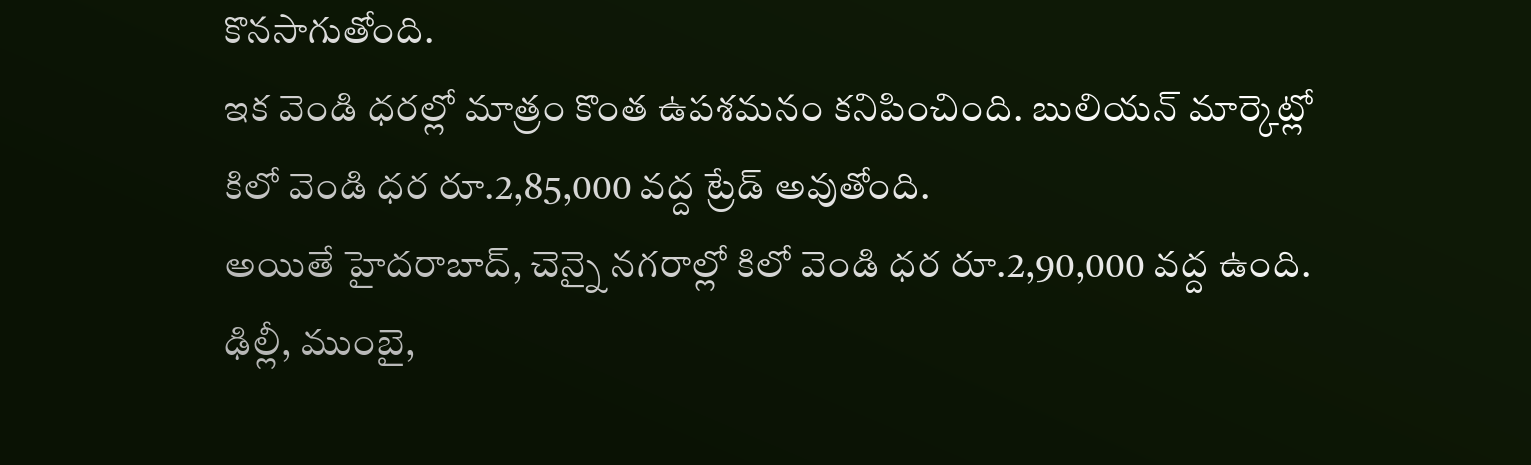కొనసాగుతోంది.
ఇక వెండి ధరల్లో మాత్రం కొంత ఉపశమనం కనిపించింది. బులియన్ మార్కెట్లో కిలో వెండి ధర రూ.2,85,000 వద్ద ట్రేడ్ అవుతోంది.
అయితే హైదరాబాద్, చెన్నై నగరాల్లో కిలో వెండి ధర రూ.2,90,000 వద్ద ఉంది. ఢిల్లీ, ముంబై,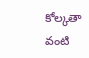కోల్కతా వంటి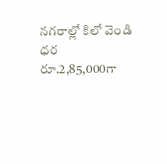నగరాల్లో కిలో వెండి ధర రూ.2,85,000గా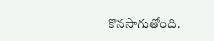కొనసాగుతోంది.